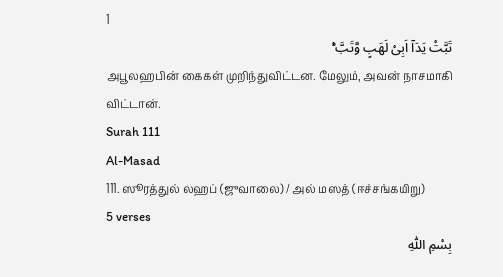1
تَبَّتْ یَدَاۤ اَبِیْ لَهَبٍ وَّتَبَّ ۟ؕ
அபூலஹபின் கைகள் முறிந்துவிட்டன. மேலும், அவன் நாசமாகி விட்டான்.
Surah 111
Al-Masad
111. ஸூரத்துல் லஹப் (ஜுவாலை) / அல் மஸத் (ஈச்சங்கயிறு)
5 verses
بِسْمِ اللّٰهِ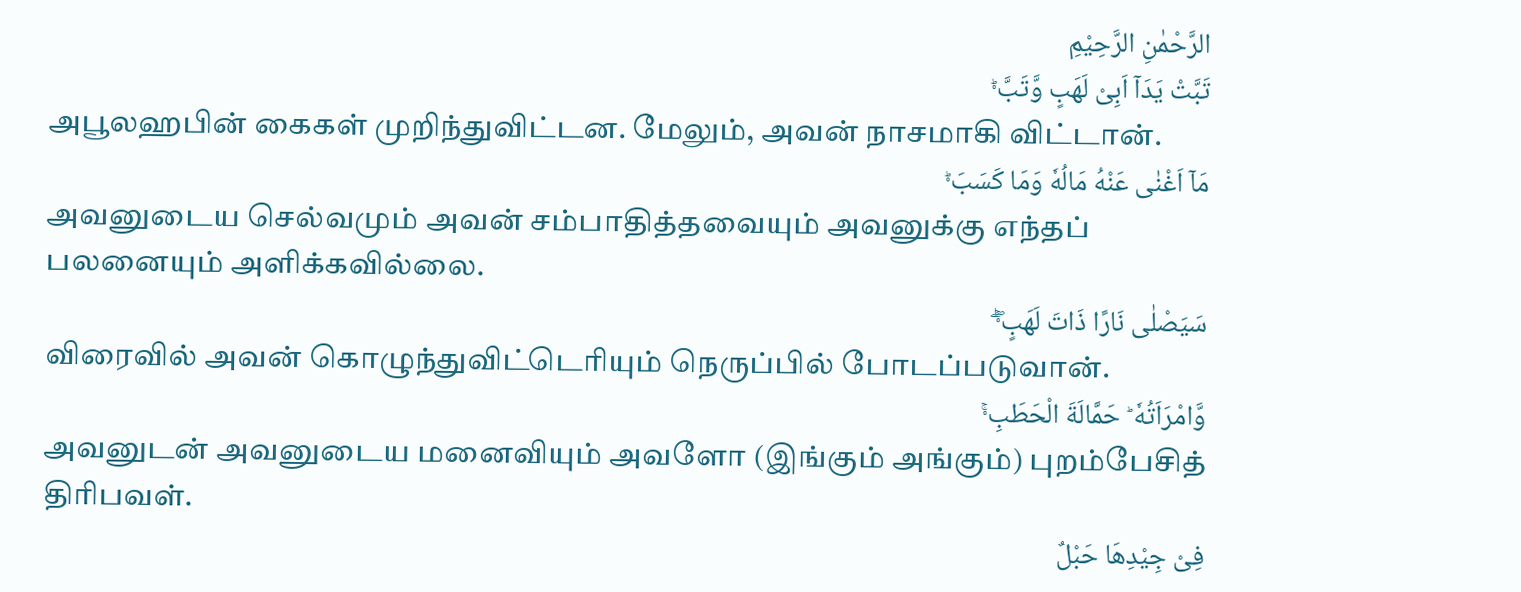الرَّحْمٰنِ الرَّحِیْمِ
تَبَّتْ یَدَاۤ اَبِیْ لَهَبٍ وَّتَبَّ ۟ؕ
அபூலஹபின் கைகள் முறிந்துவிட்டன. மேலும், அவன் நாசமாகி விட்டான்.
مَاۤ اَغْنٰی عَنْهُ مَالُهٗ وَمَا كَسَبَ ۟ؕ
அவனுடைய செல்வமும் அவன் சம்பாதித்தவையும் அவனுக்கு எந்தப் பலனையும் அளிக்கவில்லை.
سَیَصْلٰی نَارًا ذَاتَ لَهَبٍ ۟ۚۖ
விரைவில் அவன் கொழுந்துவிட்டெரியும் நெருப்பில் போடப்படுவான்.
وَّامْرَاَتُهٗ ؕ حَمَّالَةَ الْحَطَبِ ۟ۚ
அவனுடன் அவனுடைய மனைவியும் அவளோ (இங்கும் அங்கும்) புறம்பேசித் திரிபவள்.
فِیْ جِیْدِهَا حَبْلٌ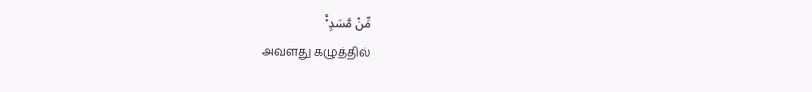مِّنْ مَّسَدٍ ۟۠
அவளது கழுத்தில்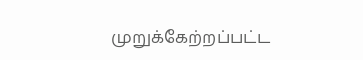முறுக்கேற்றப்பட்ட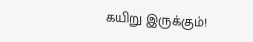கயிறு இருக்கும்!